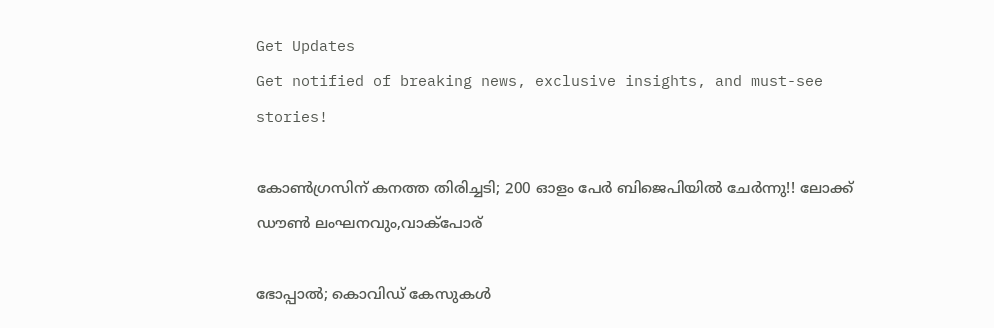Get Updates
Get notified of breaking news, exclusive insights, and must-see stories!

കോൺഗ്രസിന് കനത്ത തിരിച്ചടി; 200 ഓളം പേർ ബിജെപിയിൽ ചേർന്നു!! ലോക്ക് ഡൗൺ ലംഘനവും,വാക്പോര്

ഭോപ്പാൽ; കൊവിഡ് കേസുകൾ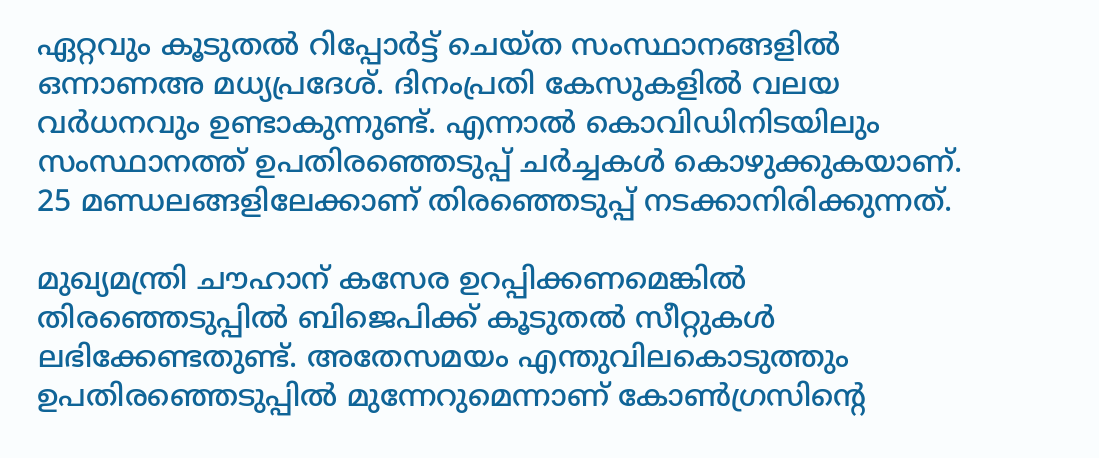ഏറ്റവും കൂടുതൽ റിപ്പോർട്ട് ചെയ്ത സംസ്ഥാനങ്ങളിൽ ഒന്നാണഅ മധ്യപ്രദേശ്. ദിനംപ്രതി കേസുകളിൽ വലയ വർധനവും ഉണ്ടാകുന്നുണ്ട്. എന്നാൽ കൊവിഡിനിടയിലും സംസ്ഥാനത്ത് ഉപതിരഞ്ഞെടുപ്പ് ചർച്ചകൾ കൊഴുക്കുകയാണ്. 25 മണ്ഡലങ്ങളിലേക്കാണ് തിരഞ്ഞെടുപ്പ് നടക്കാനിരിക്കുന്നത്.

മുഖ്യമന്ത്രി ചൗഹാന് കസേര ഉറപ്പിക്കണമെങ്കിൽ തിരഞ്ഞെടുപ്പിൽ ബിജെപിക്ക് കൂടുതൽ സീറ്റുകൾ ലഭിക്കേണ്ടതുണ്ട്. അതേസമയം എന്തുവിലകൊടുത്തും ഉപതിരഞ്ഞെടുപ്പിൽ മുന്നേറുമെന്നാണ് കോൺഗ്രസിന്റെ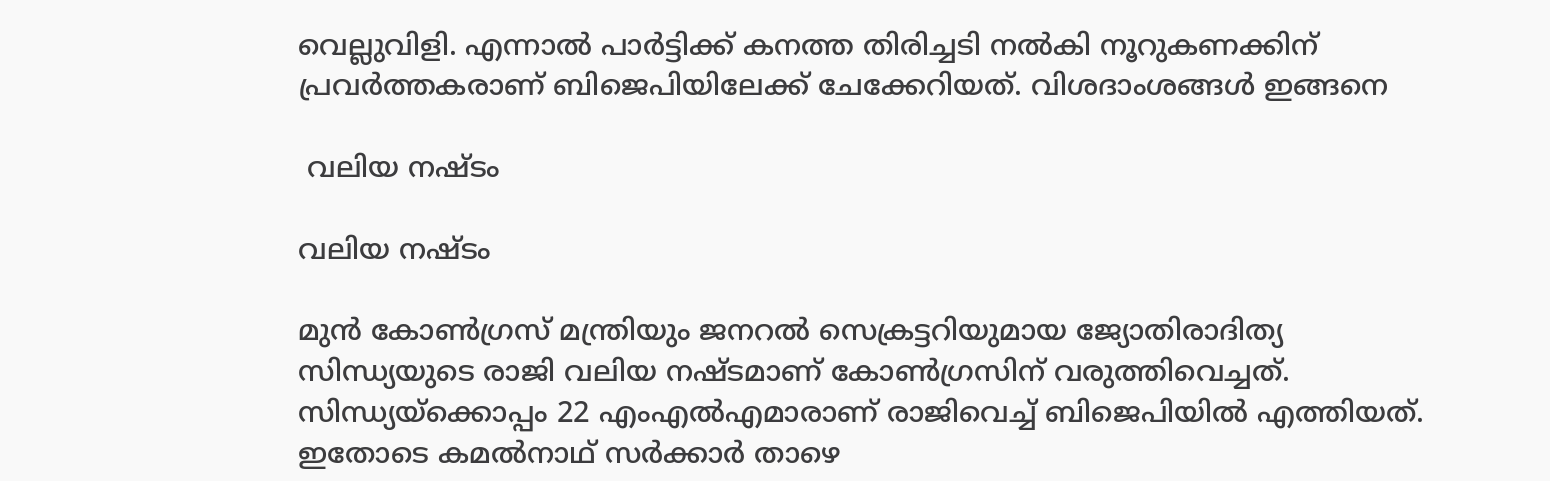വെല്ലുവിളി. എന്നാൽ പാർട്ടിക്ക് കനത്ത തിരിച്ചടി നൽകി നൂറുകണക്കിന് പ്രവർത്തകരാണ് ബിജെപിയിലേക്ക് ചേക്കേറിയത്. വിശദാംശങ്ങൾ ഇങ്ങനെ

 വലിയ നഷ്ടം

വലിയ നഷ്ടം

മുൻ കോൺഗ്രസ് മന്ത്രിയും ജനറൽ സെക്രട്ടറിയുമായ ജ്യോതിരാദിത്യ സിന്ധ്യയുടെ രാജി വലിയ നഷ്ടമാണ് കോൺഗ്രസിന് വരുത്തിവെച്ചത്. സിന്ധ്യയ്ക്കൊപ്പം 22 എംഎൽഎമാരാണ് രാജിവെച്ച് ബിജെപിയിൽ എത്തിയത്. ഇതോടെ കമൽനാഥ് സർക്കാർ താഴെ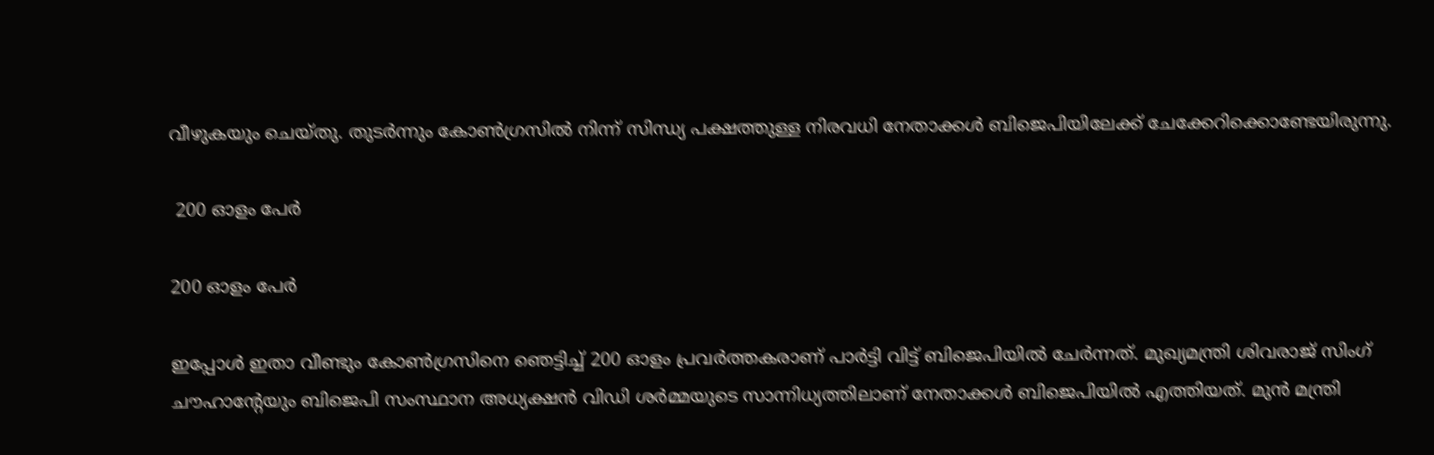വീഴുകയും ചെയ്തു. തുടർന്നും കോൺഗ്രസിൽ നിന്ന് സിന്ധ്യ പക്ഷത്തുള്ള നിരവധി നേതാക്കൾ ബിജെപിയിലേക്ക് ചേക്കേറിക്കൊണ്ടേയിരുന്നു.

 200 ഓളം പേർ

200 ഓളം പേർ

ഇപ്പോൾ ഇതാ വീണ്ടും കോൺഗ്രസിനെ ഞെട്ടിച്ച് 200 ഓളം പ്രവർത്തകരാണ് പാർട്ടി വിട്ട് ബിജെപിയിൽ ചേർന്നത്. മുഖ്യമന്ത്രി ശിവരാജ് സിംഗ് ചൗഹാന്റേയും ബിജെപി സംസ്ഥാന അധ്യക്ഷൻ വിഡി ശർമ്മയുടെ സാന്നിധ്യത്തിലാണ് നേതാക്കൾ ബിജെപിയിൽ എത്തിയത്. മുൻ മന്ത്രി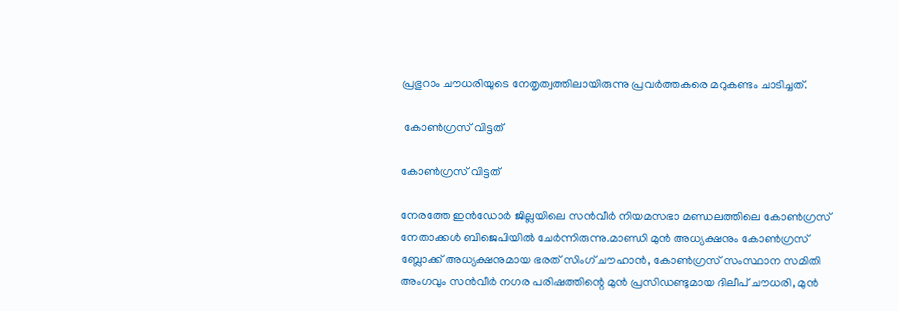പ്രഭുറാം ചൗധരിയുടെ നേതൃത്വത്തിലായിരുന്നു പ്രവർത്തകരെ മറുകണ്ടം ചാടിച്ചത്.

 കോൺഗ്രസ് വിട്ടത്

കോൺഗ്രസ് വിട്ടത്

നേരത്തേ ഇന്‍ഡോര്‍ ജില്ലയിലെ സന്‍വീര്‍ നിയമസഭാ മണ്ഡലത്തിലെ കോണ്‍ഗ്രസ് നേതാക്കള്‍ ബിജെപിയില്‍ ചേര്‍ന്നിരുന്നു.മാണ്ഡി മുന്‍ അധ്യക്ഷനും കോണ്‍ഗ്രസ് ബ്ലോക്ക് അധ്യക്ഷനുമായ ഭരത് സിംഗ് ചൗഹാന്‍, കോണ്‍ഗ്രസ് സംസ്ഥാന സമിതി അംഗവും സന്‍വീര്‍ നഗര പരിഷത്തിന്റെ മുന്‍ പ്രസിഡണ്ടുമായ ദിലീപ് ചൗധരി, മുന്‍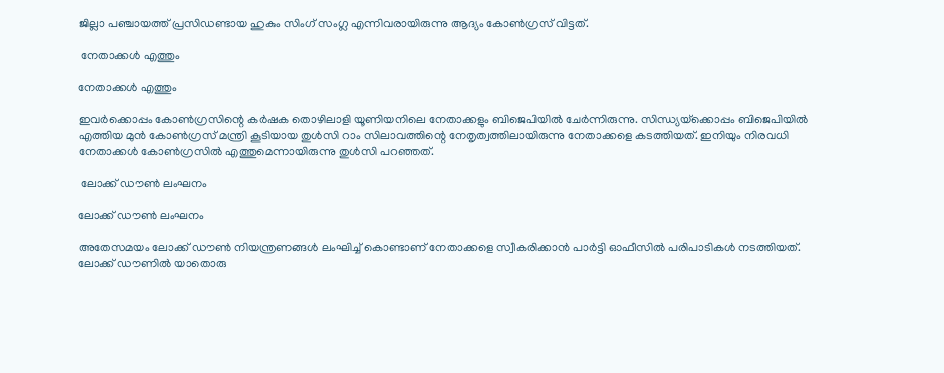ജില്ലാ പഞ്ചായത്ത് പ്രസിഡണ്ടായ ഹുകും സിംഗ് സംഗ്ല എന്നിവരായിരുന്നു ആദ്യം കോൺഗ്രസ് വിട്ടത്.

 നേതാക്കൾ എത്തും

നേതാക്കൾ എത്തും

ഇവര്‍ക്കൊപ്പം കോണ്‍ഗ്രസിന്റെ കര്‍ഷക തൊഴിലാളി യൂണിയനിലെ നേതാക്കളും ബിജെപിയില്‍ ചേർന്നിരുന്നു. സിന്ധ്യയ്‌ക്കൊപ്പം ബിജെപിയിൽ എത്തിയ മുൻ കോൺഗ്രസ് മന്ത്രി കൂടിയായ തുള്‍സി റാം സിലാവത്തിന്റെ നേതൃത്വത്തിലായിരുന്നു നേതാക്കളെ കടത്തിയത്. ഇനിയും നിരവധി നേതാക്കൾ കോൺഗ്രസിൽ എത്തുമെന്നായിരുന്നു തുൾസി പറഞ്ഞത്.

 ലോക്ക് ഡൗൺ ലംഘനം

ലോക്ക് ഡൗൺ ലംഘനം

അതേസമയം ലോക്ക് ഡൗൺ നിയന്ത്രണങ്ങൾ ലംഘിച്ച് കൊണ്ടാണ് നേതാക്കളെ സ്വീകരിക്കാൻ പാർട്ടി ഓഫീസിൽ പരിപാടികൾ നടത്തിയത്. ലോക്ക് ഡൗണിൽ യാതൊരു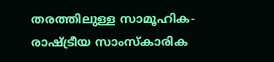തരത്തിലുള്ള സാമൂഹിക-രാഷ്ട്രീയ സാംസ്കാരിക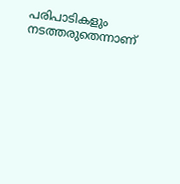പരിപാടികളും നടത്തരുതെന്നാണ്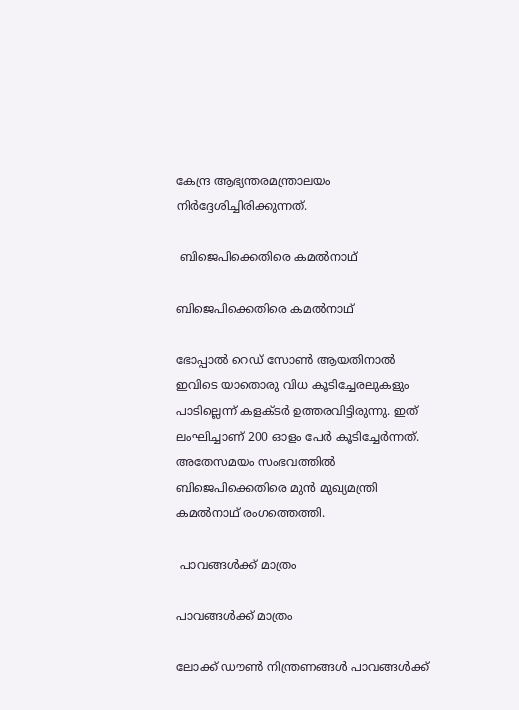കേന്ദ്ര ആഭ്യന്തരമന്ത്രാലയം നിർദ്ദേശിച്ചിരിക്കുന്നത്.

 ബിജെപിക്കെതിരെ കമൽനാഥ്

ബിജെപിക്കെതിരെ കമൽനാഥ്

ഭോപ്പാൽ റെഡ് സോൺ ആയതിനാൽ ഇവിടെ യാതൊരു വിധ കൂടിച്ചേരലുകളും പാടില്ലെന്ന് കളക്ടർ ഉത്തരവിട്ടിരുന്നു. ഇത് ലംഘിച്ചാണ് 200 ഓളം പേർ കൂടിച്ചേർന്നത്. അതേസമയം സംഭവത്തിൽ ബിജെപിക്കെതിരെ മുൻ മുഖ്യമന്ത്രി കമൽനാഥ് രംഗത്തെത്തി.

 പാവങ്ങൾക്ക് മാത്രം

പാവങ്ങൾക്ക് മാത്രം

ലോക്ക് ഡൗൺ നിന്ത്രണങ്ങൾ പാവങ്ങൾക്ക്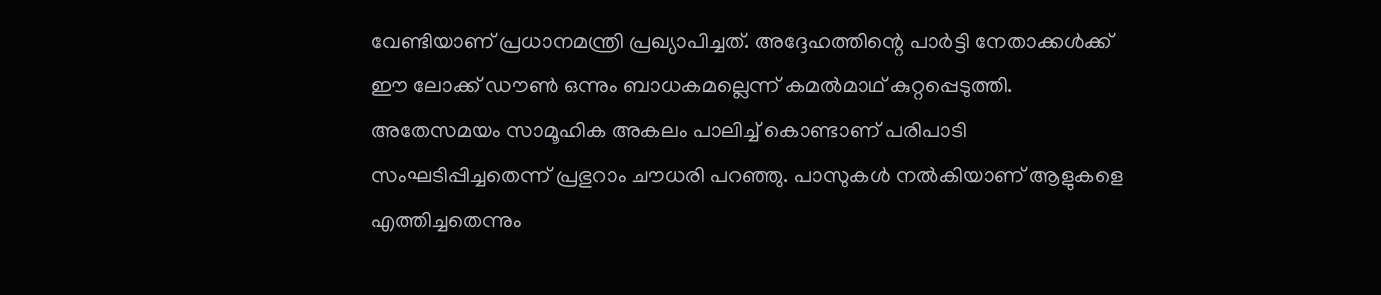വേണ്ടിയാണ് പ്രധാനമന്ത്രി പ്രഖ്യാപിച്ചത്. അദ്ദേഹത്തിന്റെ പാർട്ടി നേതാക്കൾക്ക് ഈ ലോക്ക് ഡൗൺ ഒന്നും ബാധകമല്ലെന്ന് കമൽമാഥ് കുറ്റപ്പെടുത്തി. അതേസമയം സാമൂഹിക അകലം പാലിച്ച് കൊണ്ടാണ് പരിപാടി സംഘടിപ്പിച്ചതെന്ന് പ്രഭുറാം ചൗധരി പറഞ്ഞു. പാസുകൾ നൽകിയാണ് ആളുകളെ എത്തിച്ചതെന്നും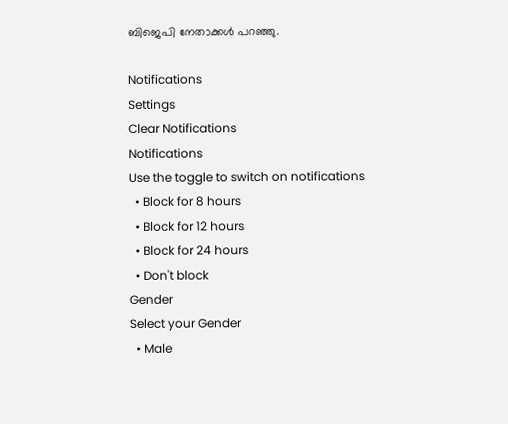ബിജെപി നേതാക്കൾ പറഞ്ഞു.

Notifications
Settings
Clear Notifications
Notifications
Use the toggle to switch on notifications
  • Block for 8 hours
  • Block for 12 hours
  • Block for 24 hours
  • Don't block
Gender
Select your Gender
  • Male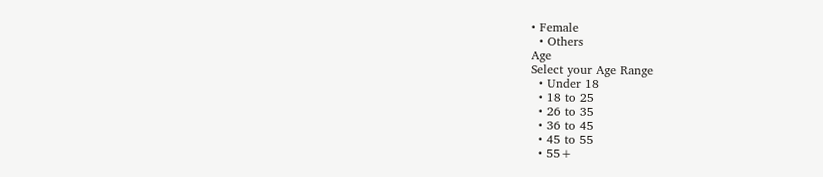• Female
  • Others
Age
Select your Age Range
  • Under 18
  • 18 to 25
  • 26 to 35
  • 36 to 45
  • 45 to 55
  • 55+